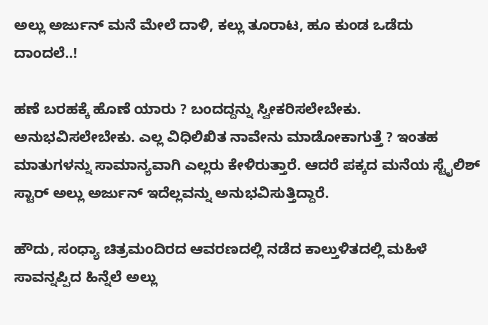ಅಲ್ಲು ಅರ್ಜುನ್ ಮನೆ ಮೇಲೆ ದಾಳಿ, ಕಲ್ಲು ತೂರಾಟ, ಹೂ ಕುಂಡ ಒಡೆದು ದಾಂದಲೆ..!

ಹಣೆ ಬರಹಕ್ಕೆ ಹೊಣೆ ಯಾರು ? ಬಂದದ್ದನ್ನು ಸ್ವೀಕರಿಸಲೇಬೇಕು. ಅನುಭವಿಸಲೇಬೇಕು. ಎಲ್ಲ ವಿಧಿಲಿಖಿತ ನಾವೇನು ಮಾಡೋಕಾಗುತ್ತೆ ? ಇಂತಹ ಮಾತುಗಳನ್ನು ಸಾಮಾನ್ಯವಾಗಿ ಎಲ್ಲರು ಕೇಳಿರುತ್ತಾರೆ. ಆದರೆ ಪಕ್ಕದ ಮನೆಯ ಸ್ಟೈಲಿಶ್ ಸ್ಟಾರ್ ಅಲ್ಲು ಅರ್ಜುನ್ ಇದೆಲ್ಲವನ್ನು ಅನುಭವಿಸುತ್ತಿದ್ದಾರೆ.

ಹೌದು, ಸಂಧ್ಯಾ ಚಿತ್ರಮಂದಿರದ ಆವರಣದಲ್ಲಿ ನಡೆದ ಕಾಲ್ತುಳಿತದಲ್ಲಿ ಮಹಿಳೆ ಸಾವನ್ನಪ್ಪಿದ ಹಿನ್ನೆಲೆ ಅಲ್ಲು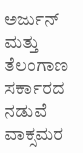ಅರ್ಜುನ್ ಮತ್ತು ತೆಲಂಗಾಣ ಸರ್ಕಾರದ ನಡುವೆ ವಾಕ್ಸಮರ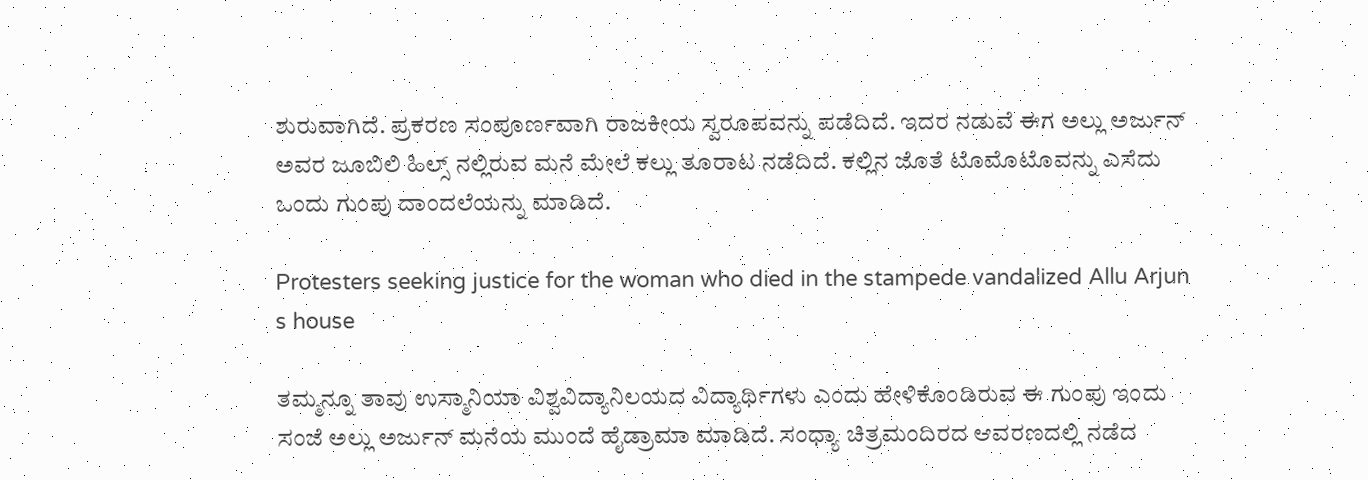ಶುರುವಾಗಿದೆ. ಪ್ರಕರಣ ಸಂಪೂರ್ಣವಾಗಿ ರಾಜಕೀಯ ಸ್ವರೂಪವನ್ನು ಪಡೆದಿದೆ. ಇದರ ನಡುವೆ ಈಗ ಅಲ್ಲು ಅರ್ಜುನ್ ಅವರ ಜೂಬಿಲಿ ಹಿಲ್ಸ್ ನಲ್ಲಿರುವ ಮನೆ ಮೇಲೆ ಕಲ್ಲು ತೂರಾಟ ನಡೆದಿದೆ. ಕಲ್ಲಿನ ಜೊತೆ ಟೊಮೊಟೊವನ್ನು ಎಸೆದು ಒಂದು ಗುಂಪು ದಾಂದಲೆಯನ್ನು ಮಾಡಿದೆ.

Protesters seeking justice for the woman who died in the stampede vandalized Allu Arjun s house

ತಮ್ಮನ್ನೂ ತಾವು ಉಸ್ಮಾನಿಯಾ ವಿಶ್ವವಿದ್ಯಾನಿಲಯದ ವಿದ್ಯಾರ್ಥಿಗಳು ಎಂದು ಹೇಳಿಕೊಂಡಿರುವ ಈ ಗುಂಪು ಇಂದು ಸಂಜೆ ಅಲ್ಲು ಅರ್ಜುನ್ ಮನೆಯ ಮುಂದೆ ಹೈಡ್ರಾಮಾ ಮಾಡಿದೆ. ಸಂಧ್ಯಾ ಚಿತ್ರಮಂದಿರದ ಆವರಣದಲ್ಲಿ ನಡೆದ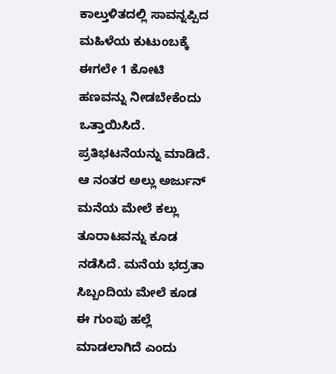ಕಾಲ್ತುಳಿತದಲ್ಲಿ ಸಾವನ್ನಪ್ಪಿದ ಮಹಿಳೆಯ ಕುಟುಂಬಕ್ಕೆ ಈಗಲೇ 1 ಕೋಟಿ ಹಣವನ್ನು ನೀಡಬೇಕೆಂದು ಒತ್ತಾಯಿಸಿದೆ. ಪ್ರತಿಭಟನೆಯನ್ನು ಮಾಡಿದೆ. ಆ ನಂತರ ಅಲ್ಲು ಅರ್ಜುನ್ ಮನೆಯ ಮೇಲೆ ಕಲ್ಲು ತೂರಾಟವನ್ನು ಕೂಡ ನಡೆಸಿದೆ. ಮನೆಯ ಭದ್ರತಾ ಸಿಬ್ಬಂದಿಯ ಮೇಲೆ ಕೂಡ ಈ ಗುಂಪು ಹಲ್ಲೆ ಮಾಡಲಾಗಿದೆ ಎಂದು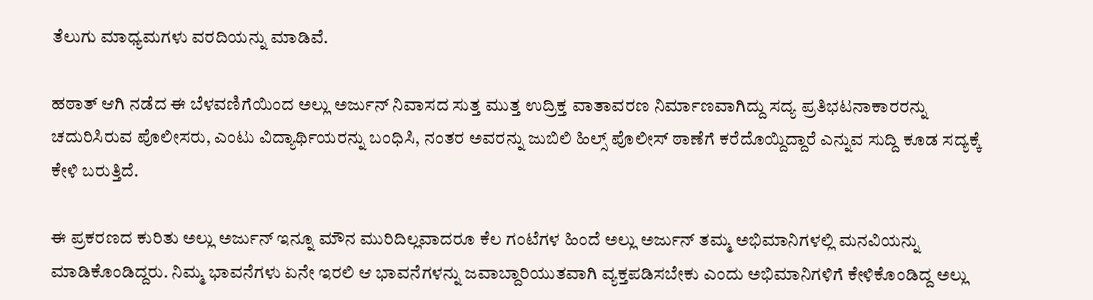ತೆಲುಗು ಮಾಧ್ಯಮಗಳು ವರದಿಯನ್ನು ಮಾಡಿವೆ.

ಹಠಾತ್ ಆಗಿ ನಡೆದ ಈ ಬೆಳವಣಿಗೆಯಿಂದ ಅಲ್ಲು ಅರ್ಜುನ್ ನಿವಾಸದ ಸುತ್ತ ಮುತ್ತ ಉದ್ರಿಕ್ತ ವಾತಾವರಣ ನಿರ್ಮಾಣವಾಗಿದ್ದು ಸದ್ಯ ಪ್ರತಿಭಟನಾಕಾರರನ್ನು ಚದುರಿಸಿರುವ ಪೊಲೀಸರು, ಎಂಟು ವಿದ್ಯಾರ್ಥಿಯರನ್ನು ಬಂಧಿಸಿ, ನಂತರ ಅವರನ್ನು ಜುಬಿಲಿ ಹಿಲ್ಸ್ ಪೊಲೀಸ್ ಠಾಣೆಗೆ ಕರೆದೊಯ್ದಿದ್ದಾರೆ ಎನ್ನುವ ಸುದ್ದಿ ಕೂಡ ಸದ್ಯಕ್ಕೆ ಕೇಳಿ ಬರುತ್ತಿದೆ.

ಈ ಪ್ರಕರಣದ ಕುರಿತು ಅಲ್ಲು ಅರ್ಜುನ್ ಇನ್ನೂ ಮೌನ ಮುರಿದಿಲ್ಲವಾದರೂ ಕೆಲ ಗಂಟೆಗಳ ಹಿಂದೆ ಅಲ್ಲು ಅರ್ಜುನ್ ತಮ್ಮ ಅಭಿಮಾನಿಗಳಲ್ಲಿ ಮನವಿಯನ್ನು ಮಾಡಿಕೊಂಡಿದ್ದರು. ನಿಮ್ಮ ಭಾವನೆಗಳು ಏನೇ ಇರಲಿ ಆ ಭಾವನೆಗಳನ್ನು ಜವಾಬ್ದಾರಿಯುತವಾಗಿ ವ್ಯಕ್ತಪಡಿಸಬೇಕು ಎಂದು ಅಭಿಮಾನಿಗಳಿಗೆ ಕೇಳಿಕೊಂಡಿದ್ದ ಅಲ್ಲು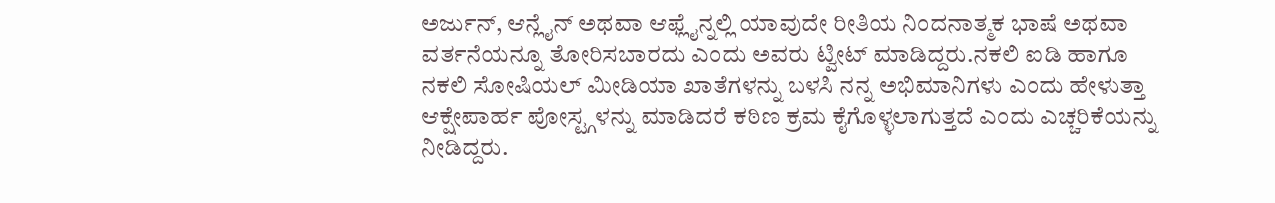ಅರ್ಜುನ್, ಆನ್ಲೈನ್ ಅಥವಾ ಆಫ್ಲೈನ್ನಲ್ಲಿ ಯಾವುದೇ ರೀತಿಯ ನಿಂದನಾತ್ಮಕ ಭಾಷೆ ಅಥವಾ ವರ್ತನೆಯನ್ನೂ ತೋರಿಸಬಾರದು ಎಂದು ಅವರು ಟ್ವೀಟ್ ಮಾಡಿದ್ದರು.ನಕಲಿ ಐಡಿ ಹಾಗೂ ನಕಲಿ ಸೋಷಿಯಲ್ ಮೀಡಿಯಾ ಖಾತೆಗಳನ್ನು ಬಳಸಿ ನನ್ನ ಅಭಿಮಾನಿಗಳು ಎಂದು ಹೇಳುತ್ತಾ ಆಕ್ಷೇಪಾರ್ಹ ಪೋಸ್ಟ್ಗಳನ್ನು ಮಾಡಿದರೆ ಕಠಿಣ ಕ್ರಮ ಕೈಗೊಳ್ಳಲಾಗುತ್ತದೆ ಎಂದು ಎಚ್ಚರಿಕೆಯನ್ನು ನೀಡಿದ್ದರು.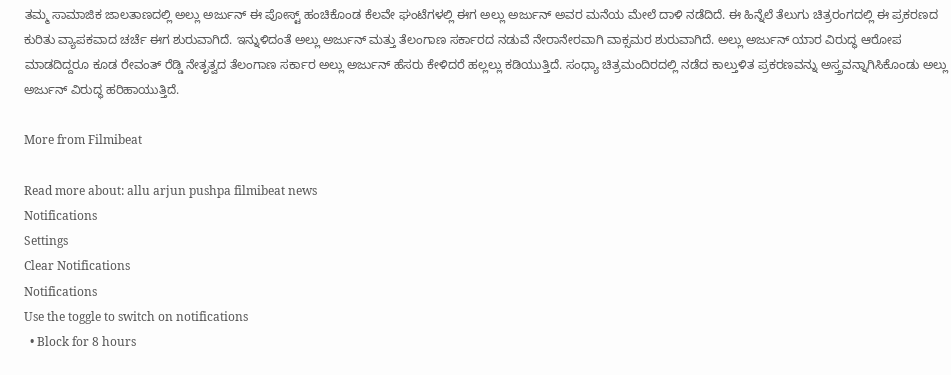ತಮ್ಮ ಸಾಮಾಜಿಕ ಜಾಲತಾಣದಲ್ಲಿ ಅಲ್ಲು ಅರ್ಜುನ್ ಈ ಪೋಸ್ಟ್ ಹಂಚಿಕೊಂಡ ಕೆಲವೇ ಘಂಟೆಗಳಲ್ಲಿ ಈಗ ಅಲ್ಲು ಅರ್ಜುನ್ ಅವರ ಮನೆಯ ಮೇಲೆ ದಾಳಿ ನಡೆದಿದೆ. ಈ ಹಿನ್ನೆಲೆ ತೆಲುಗು ಚಿತ್ರರಂಗದಲ್ಲಿ ಈ ಪ್ರಕರಣದ ಕುರಿತು ವ್ಯಾಪಕವಾದ ಚರ್ಚೆ ಈಗ ಶುರುವಾಗಿದೆ. ಇನ್ನುಳಿದಂತೆ ಅಲ್ಲು ಅರ್ಜುನ್ ಮತ್ತು ತೆಲಂಗಾಣ ಸರ್ಕಾರದ ನಡುವೆ ನೇರಾನೇರವಾಗಿ ವಾಕ್ಸಮರ ಶುರುವಾಗಿದೆ. ಅಲ್ಲು ಅರ್ಜುನ್ ಯಾರ ವಿರುದ್ಧ ಆರೋಪ ಮಾಡದಿದ್ದರೂ ಕೂಡ ರೇವಂತ್ ರೆಡ್ಡಿ ನೇತೃತ್ವದ ತೆಲಂಗಾಣ ಸರ್ಕಾರ ಅಲ್ಲು ಅರ್ಜುನ್ ಹೆಸರು ಕೇಳಿದರೆ ಹಲ್ಲಲ್ಲು ಕಡಿಯುತ್ತಿದೆ. ಸಂಧ್ಯಾ ಚಿತ್ರಮಂದಿರದಲ್ಲಿ ನಡೆದ ಕಾಲ್ತುಳಿತ ಪ್ರಕರಣವನ್ನು ಅಸ್ತ್ರವನ್ನಾಗಿಸಿಕೊಂಡು ಅಲ್ಲು ಅರ್ಜುನ್ ವಿರುದ್ಧ ಹರಿಹಾಯುತ್ತಿದೆ.

More from Filmibeat

Read more about: allu arjun pushpa filmibeat news
Notifications
Settings
Clear Notifications
Notifications
Use the toggle to switch on notifications
  • Block for 8 hours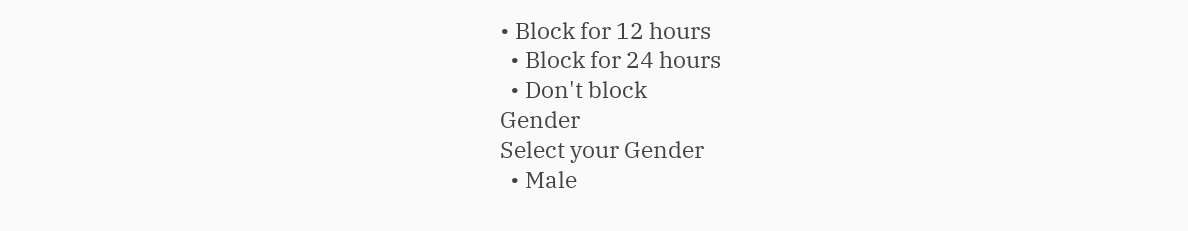• Block for 12 hours
  • Block for 24 hours
  • Don't block
Gender
Select your Gender
  • Male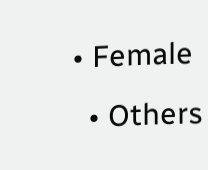• Female
  • Others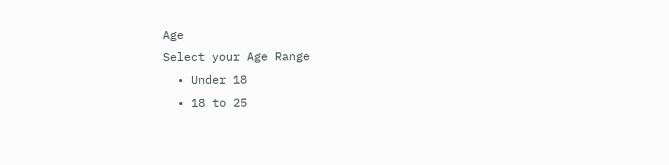Age
Select your Age Range
  • Under 18
  • 18 to 25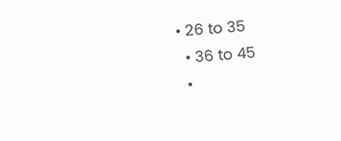• 26 to 35
  • 36 to 45
  •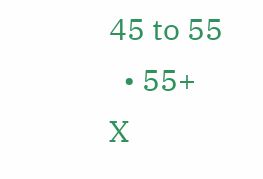45 to 55
  • 55+
X